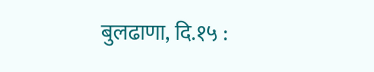बुलढाणा, दि.१५ :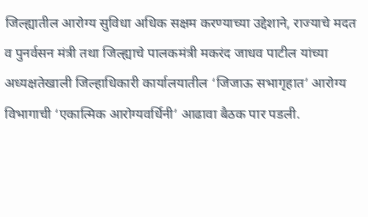जिल्ह्यातील आरोग्य सुविधा अधिक सक्षम करण्याच्या उद्देशाने, राज्याचे मदत व पुनर्वसन मंत्री तथा जिल्ह्याचे पालकमंत्री मकरंद जाधव पाटील यांच्या अध्यक्षतेखाली जिल्हाधिकारी कार्यालयातील ‘जिजाऊ सभागृहात’ आरोग्य विभागाची ‘एकात्मिक आरोग्यवर्धिनी’ आढावा बैठक पार पडली.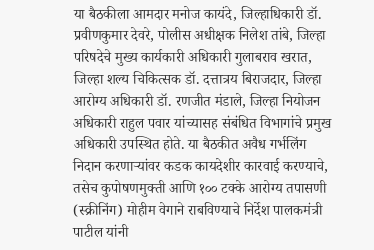या बैठकीला आमदार मनोज कायंदे, जिल्हाधिकारी डॉ. प्रवीणकुमार देवरे, पोलीस अधीक्षक निलेश तांबे, जिल्हा परिषदेचे मुख्य कार्यकारी अधिकारी गुलाबराव खरात, जिल्हा शल्य चिकित्सक डॉ. दत्तात्रय बिराजदार, जिल्हा आरोग्य अधिकारी डॉ. रणजीत मंडाले, जिल्हा नियोजन अधिकारी राहुल पवार यांच्यासह संबंधित विभागांचे प्रमुख अधिकारी उपस्थित होते. या बैठकीत अवैध गर्भलिंग निदान करणाऱ्यांवर कडक कायदेशीर कारवाई करण्याचे, तसेच कुपोषणमुक्ती आणि १०० टक्के आरोग्य तपासणी (स्क्रीनिंग) मोहीम वेगाने राबविण्याचे निर्देश पालकमंत्री पाटील यांनी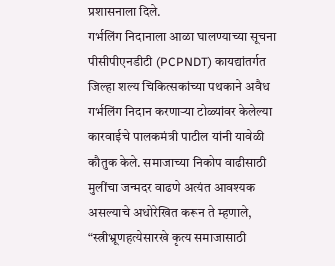प्रशासनाला दिले.
गर्भलिंग निदानाला आळा घालण्याच्या सूचना
पीसीपीएनडीटी (PCPNDT) कायद्यांतर्गत जिल्हा शल्य चिकित्सकांच्या पथकाने अवैध गर्भलिंग निदान करणाऱ्या टोळ्यांवर केलेल्या कारवाईचे पालकमंत्री पाटील यांनी यावेळी कौतुक केले. समाजाच्या निकोप वाढीसाठी मुलींचा जन्मदर वाढणे अत्यंत आवश्यक असल्याचे अधोरेखित करून ते म्हणाले, “स्त्रीभ्रूणहत्येसारखे कृत्य समाजासाठी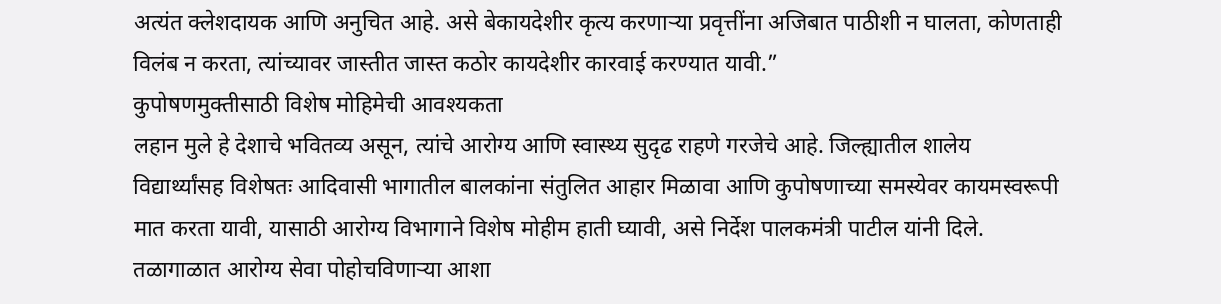अत्यंत क्लेशदायक आणि अनुचित आहे. असे बेकायदेशीर कृत्य करणाऱ्या प्रवृत्तींना अजिबात पाठीशी न घालता, कोणताही विलंब न करता, त्यांच्यावर जास्तीत जास्त कठोर कायदेशीर कारवाई करण्यात यावी.”
कुपोषणमुक्तीसाठी विशेष मोहिमेची आवश्यकता
लहान मुले हे देशाचे भवितव्य असून, त्यांचे आरोग्य आणि स्वास्थ्य सुदृढ राहणे गरजेचे आहे. जिल्ह्यातील शालेय विद्यार्थ्यांसह विशेषतः आदिवासी भागातील बालकांना संतुलित आहार मिळावा आणि कुपोषणाच्या समस्येवर कायमस्वरूपी मात करता यावी, यासाठी आरोग्य विभागाने विशेष मोहीम हाती घ्यावी, असे निर्देश पालकमंत्री पाटील यांनी दिले. तळागाळात आरोग्य सेवा पोहोचविणाऱ्या आशा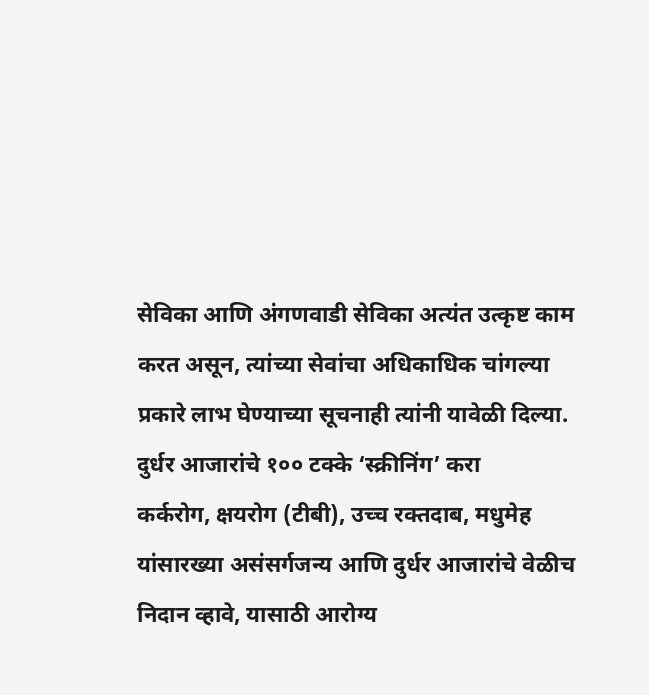सेविका आणि अंगणवाडी सेविका अत्यंत उत्कृष्ट काम करत असून, त्यांच्या सेवांचा अधिकाधिक चांगल्या प्रकारे लाभ घेण्याच्या सूचनाही त्यांनी यावेळी दिल्या.
दुर्धर आजारांचे १०० टक्के ‘स्क्रीनिंग’ करा
कर्करोग, क्षयरोग (टीबी), उच्च रक्तदाब, मधुमेह यांसारख्या असंसर्गजन्य आणि दुर्धर आजारांचे वेळीच निदान व्हावे, यासाठी आरोग्य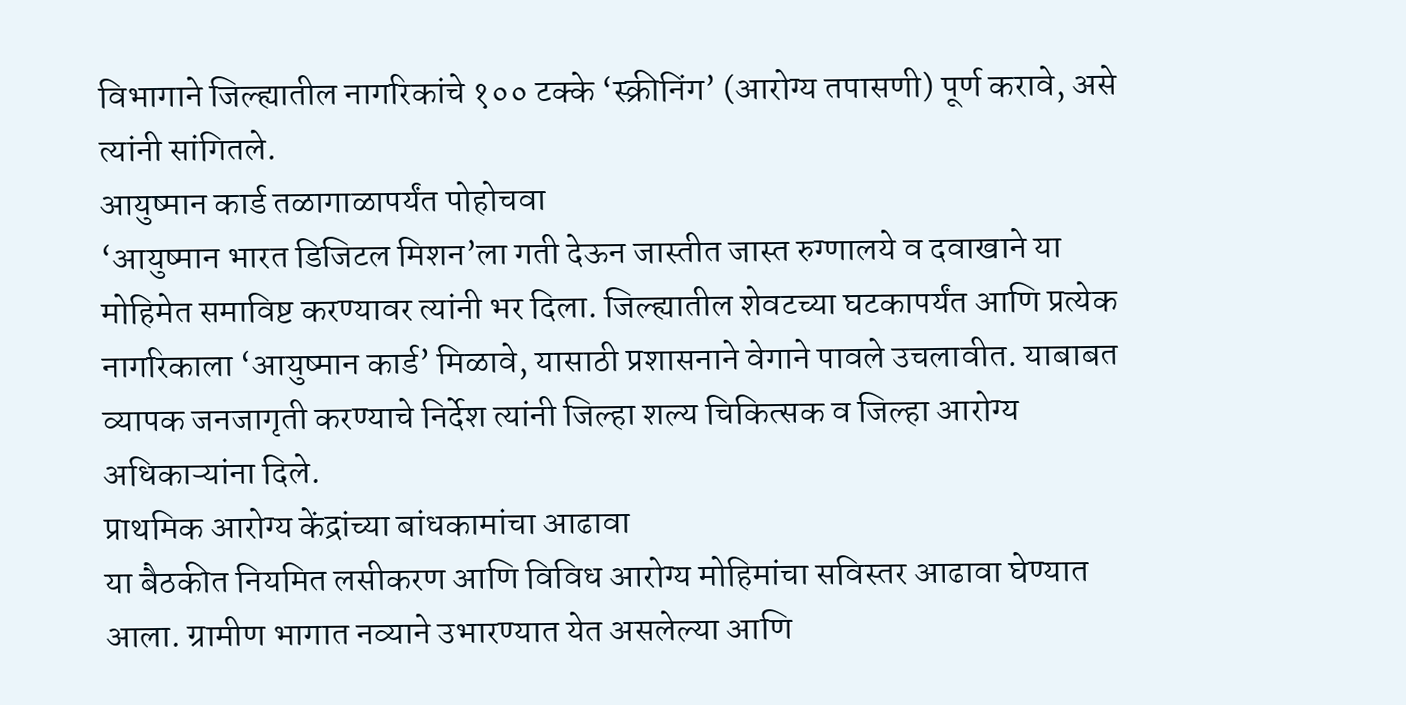विभागाने जिल्ह्यातील नागरिकांचे १०० टक्के ‘स्क्रीनिंग’ (आरोग्य तपासणी) पूर्ण करावे, असे त्यांनी सांगितले.
आयुष्मान कार्ड तळागाळापर्यंत पोहोचवा
‘आयुष्मान भारत डिजिटल मिशन’ला गती देऊन जास्तीत जास्त रुग्णालये व दवाखाने या मोहिमेत समाविष्ट करण्यावर त्यांनी भर दिला. जिल्ह्यातील शेवटच्या घटकापर्यंत आणि प्रत्येक नागरिकाला ‘आयुष्मान कार्ड’ मिळावे, यासाठी प्रशासनाने वेगाने पावले उचलावीत. याबाबत व्यापक जनजागृती करण्याचे निर्देश त्यांनी जिल्हा शल्य चिकित्सक व जिल्हा आरोग्य अधिकाऱ्यांना दिले.
प्राथमिक आरोग्य केंद्रांच्या बांधकामांचा आढावा
या बैठकीत नियमित लसीकरण आणि विविध आरोग्य मोहिमांचा सविस्तर आढावा घेण्यात आला. ग्रामीण भागात नव्याने उभारण्यात येत असलेल्या आणि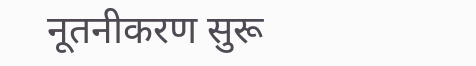नूतनीकरण सुरू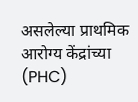असलेल्या प्राथमिक आरोग्य केंद्रांच्या (PHC)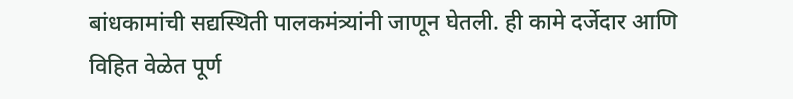बांधकामांची सद्यस्थिती पालकमंत्र्यांनी जाणून घेतली. ही कामे दर्जेदार आणि विहित वेळेत पूर्ण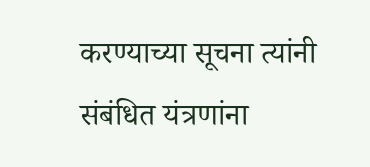करण्याच्या सूचना त्यांनी संबंधित यंत्रणांना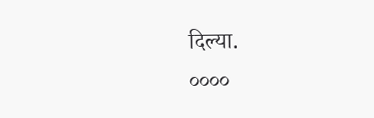दिल्या.
००००